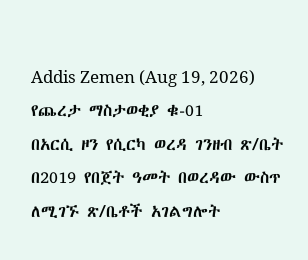Addis Zemen (Aug 19, 2026)
የጨረታ ማስታወቂያ ቁ-01
በአርሲ ዞን የሲርካ ወረዳ ገንዘብ ጽ/ቤት በ2019 የበጀት ዓመት በወረዳው ውስጥ ለሚገኙ ጽ/ቤቶች አገልግሎት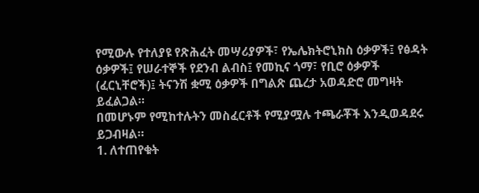የሚውሉ የተለያዩ የጽሕፈት መሣሪያዎች፣ የኤሌክትሮኒክስ ዕቃዎች፤ የፅዳት ዕቃዎች፤ የሠራተኞች የደንብ ልብስ፤ የመኪና ጎማ፣ የቢሮ ዕቃዎች (ፈርኒቸሮች)፤ ትናንሽ ቋሚ ዕቃዎች በግልጽ ጨረታ አወዳድሮ መግዛት ይፈልጋል።
በመሆኑም የሚከተሉትን መስፈርቶች የሚያሟሉ ተጫራቾች እንዲወዳደሩ ይጋብዛል።
1. ለተጠየቁት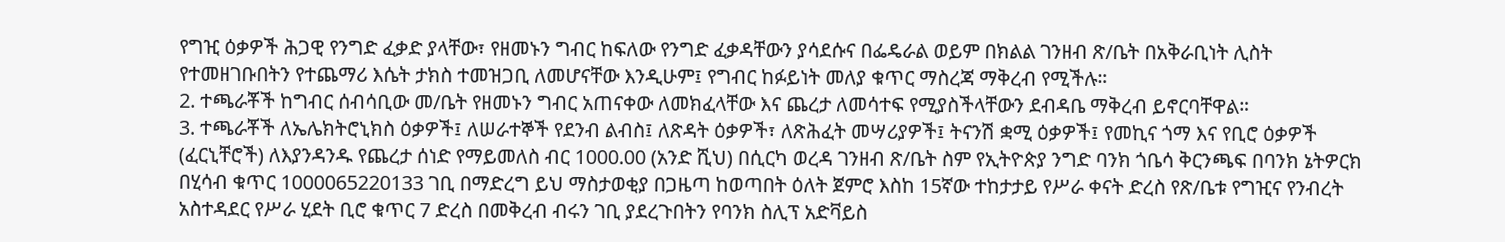የግዢ ዕቃዎች ሕጋዊ የንግድ ፈቃድ ያላቸው፣ የዘመኑን ግብር ከፍለው የንግድ ፈቃዳቸውን ያሳደሱና በፌዴራል ወይም በክልል ገንዘብ ጽ/ቤት በአቅራቢነት ሊስት የተመዘገቡበትን የተጨማሪ እሴት ታክስ ተመዝጋቢ ለመሆናቸው እንዲሁም፤ የግብር ከፉይነት መለያ ቁጥር ማስረጃ ማቅረብ የሚችሉ።
2. ተጫራቾች ከግብር ሰብሳቢው መ/ቤት የዘመኑን ግብር አጠናቀው ለመክፈላቸው እና ጨረታ ለመሳተፍ የሚያስችላቸውን ደብዳቤ ማቅረብ ይኖርባቸዋል።
3. ተጫራቾች ለኤሌክትሮኒክስ ዕቃዎች፤ ለሠራተኞች የደንብ ልብስ፤ ለጽዳት ዕቃዎች፣ ለጽሕፈት መሣሪያዎች፤ ትናንሽ ቋሚ ዕቃዎች፤ የመኪና ጎማ እና የቢሮ ዕቃዎች (ፈርኒቸሮች) ለእያንዳንዱ የጨረታ ሰነድ የማይመለስ ብር 1000.00 (አንድ ሺህ) በሲርካ ወረዳ ገንዘብ ጽ/ቤት ስም የኢትዮጵያ ንግድ ባንክ ጎቤሳ ቅርንጫፍ በባንክ ኔትዎርክ በሂሳብ ቁጥር 1000065220133 ገቢ በማድረግ ይህ ማስታወቂያ በጋዜጣ ከወጣበት ዕለት ጀምሮ እስከ 15ኛው ተከታታይ የሥራ ቀናት ድረስ የጽ/ቤቱ የግዢና የንብረት አስተዳደር የሥራ ሂደት ቢሮ ቁጥር 7 ድረስ በመቅረብ ብሩን ገቢ ያደረጉበትን የባንክ ስሊፕ አድቫይስ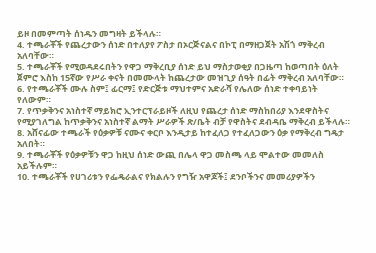ይዞ በመምጣት ሰነዱን መግዛት ይችላሉ።
4. ተጫራቾች የጨረታውን ሰነድ በተለያየ ፖስታ በኦርጅናልና በኮፒ በማዘጋጀት አሽጎ ማቅረብ አለባቸው።
5. ተጫራቾች የሚወዳደሩበትን የዋጋ ማቅረቢያ ሰነድ ይህ ማስታወቂያ በጋዜጣ ከወጣበት ዕለት ጀምሮ እስከ 15ኛው የሥራ ቀናት በመሙላት ከጨረታው መዝጊያ ሰዓት በፊት ማቅረብ አለባቸው።
6. የተጫራቾች ሙሉ ስም፤ ፊርማ፤ የድርጅቱ ማህተምና አድራሻ የሌለው ሰነድ ተቀባይነት የለውም።
7. የጥቃቅንና አነስተኛ ማይክሮ ኢንተርፕራይዞች ለዚህ የጨረታ ሰነድ ማስከበሪያ እንደዋስትና የሚያገለግል ከጥቃቅንና አነስተኛ ልማት ሥራዎች ጽ/ቤት ብቻ የዋስትና ደብዳቤ ማቅረብ ይችላሉ።
8. አሸናፊው ተጫራች የዕቃዎቹ ናሙና ቀርቦ እንዲታይ ከተፈለጋ የተፈለጋውን ዕቃ የማቅረብ ግዴታ አለበት።
9. ተጫራቾች የዕቃዎቹን ዋጋ ከዚህ ሰነድ ውጪ በሌላ ዋጋ መስጫ ላይ ሞልተው መመለስ አይችሉም።
10. ተጫራቾች የሀገሪቱን የፌዴራልና የክልሉን የግዥ አዋጆች፤ ደንቦችንና መመሪያዎችን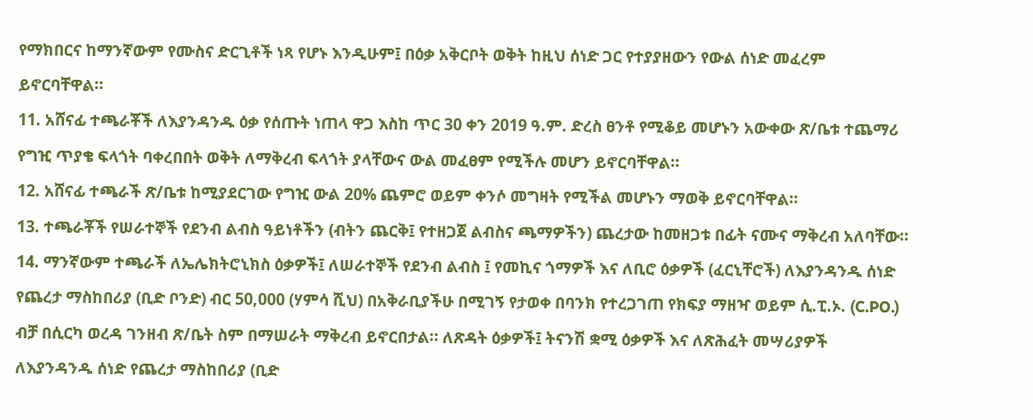የማክበርና ከማንኛውም የሙስና ድርጊቶች ነጻ የሆኑ እንዲሁም፤ በዕቃ አቅርቦት ወቅት ከዚህ ሰነድ ጋር የተያያዘውን የውል ሰነድ መፈረም ይኖርባቸዋል።
11. አሸናፊ ተጫራቾች ለእያንዳንዱ ዕቃ የሰጡት ነጠላ ዋጋ እስከ ጥር 30 ቀን 2019 ዓ.ም. ድረስ ፀንቶ የሚቆይ መሆኑን አውቀው ጽ/ቤቱ ተጨማሪ የግዢ ጥያቄ ፍላጎት ባቀረበበት ወቅት ለማቅረብ ፍላጎት ያላቸውና ውል መፈፀም የሚችሉ መሆን ይኖርባቸዋል።
12. አሸናፊ ተጫራች ጽ/ቤቱ ከሚያደርገው የግዢ ውል 20% ጨምሮ ወይም ቀንሶ መግዛት የሚችል መሆኑን ማወቅ ይኖርባቸዋል።
13. ተጫራቾች የሠራተኞች የደንብ ልብስ ዓይነቶችን (ብትን ጨርቅ፤ የተዘጋጀ ልብስና ጫማዎችን) ጨረታው ከመዘጋቱ በፊት ናሙና ማቅረብ አለባቸው።
14. ማንኛውም ተጫራች ለኤሌክትሮኒክስ ዕቃዎች፤ ለሠራተኞች የደንብ ልብስ ፤ የመኪና ጎማዎች እና ለቢሮ ዕቃዎች (ፈርኒቸሮች) ለእያንዳንዱ ሰነድ የጨረታ ማስከበሪያ (ቢድ ቦንድ) ብር 50,000 (ሃምሳ ሺህ) በአቅራቢያችሁ በሚገኝ የታወቀ በባንክ የተረጋገጠ የክፍያ ማዘዣ ወይም ሲ.ፒ.ኦ. (C.PO.) ብቻ በሲርካ ወረዳ ገንዘብ ጽ/ቤት ስም በማሠራት ማቅረብ ይኖርበታል። ለጽዳት ዕቃዎች፤ ትናንሽ ቋሚ ዕቃዎች እና ለጽሕፈት መሣሪያዎች ለእያንዳንዱ ሰነድ የጨረታ ማስከበሪያ (ቢድ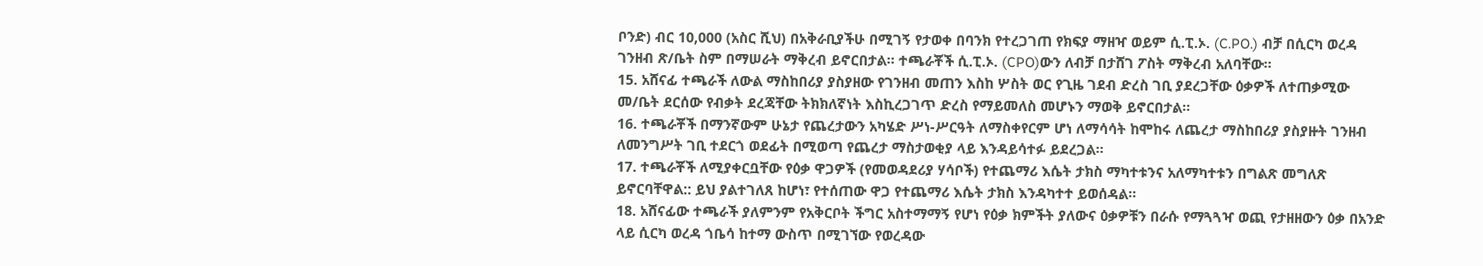ቦንድ) ብር 10,000 (አስር ሺህ) በአቅራቢያችሁ በሚገኝ የታወቀ በባንክ የተረጋገጠ የክፍያ ማዘዣ ወይም ሲ.ፒ.ኦ. (C.PO.) ብቻ በሲርካ ወረዳ ገንዘብ ጽ/ቤት ስም በማሠራት ማቅረብ ይኖርበታል፡፡ ተጫራቾች ሲ.ፒ.ኦ. (CPO)ውን ለብቻ በታሸገ ፖስት ማቅረብ አለባቸው።
15. አሸናፊ ተጫራች ለውል ማስከበሪያ ያስያዘው የገንዘብ መጠን እስከ ሦስት ወር የጊዜ ገደብ ድረስ ገቢ ያደረጋቸው ዕቃዎች ለተጠቃሚው መ/ቤት ደርሰው የብቃት ደረጃቸው ትክክለኛነት እስኪረጋገጥ ድረስ የማይመለስ መሆኑን ማወቅ ይኖርበታል።
16. ተጫራቾች በማንኛውም ሁኔታ የጨረታውን አካሄድ ሥነ-ሥርዓት ለማስቀየርም ሆነ ለማሳሳት ከሞከሩ ለጨረታ ማስከበሪያ ያስያዙት ገንዘብ ለመንግሥት ገቢ ተደርጎ ወደፊት በሚወጣ የጨረታ ማስታወቂያ ላይ እንዳይሳተፉ ይደረጋል።
17. ተጫራቾች ለሚያቀርቧቸው የዕቃ ዋጋዎች (የመወዳደሪያ ሃሳቦች) የተጨማሪ እሴት ታክስ ማካተቱንና አለማካተቱን በግልጽ መግለጽ ይኖርባቸዋል:: ይህ ያልተገለጸ ከሆነ፣ የተሰጠው ዋጋ የተጨማሪ እሴት ታክስ እንዳካተተ ይወሰዳል።
18. አሸናፊው ተጫራች ያለምንም የአቅርቦት ችግር አስተማማኝ የሆነ የዕቃ ክምችት ያለውና ዕቃዎቹን በራሱ የማጓጓዣ ወጪ የታዘዘውን ዕቃ በአንድ ላይ ሲርካ ወረዳ ጎቤሳ ከተማ ውስጥ በሚገኘው የወረዳው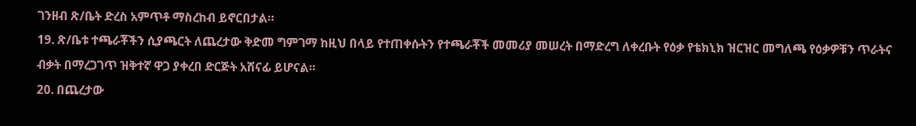ገንዘብ ጽ/ቤት ድረስ አምጥቶ ማስረከብ ይኖርበታል።
19. ጽ/ቤቱ ተጫራቾችን ሲያጫርት ለጨረታው ቅድመ ግምገማ ከዚህ በላይ የተጠቀሱትን የተጫራቾች መመሪያ መሠረት በማድረግ ለቀረቡት የዕቃ የቴክኒክ ዝርዝር መግለጫ የዕቃዎቹን ጥራትና ብቃት በማረጋገጥ ዝቅተኛ ዋጋ ያቀረበ ድርጅት አሸናፊ ይሆናል።
20. በጨረታው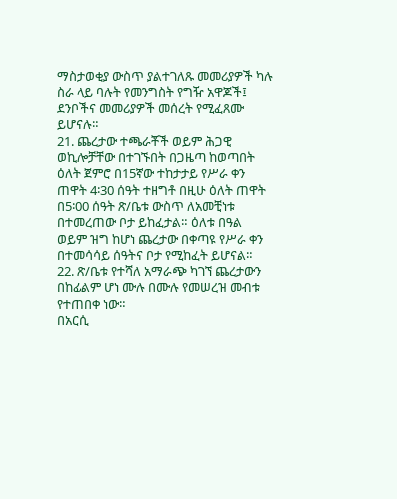ማስታወቂያ ውስጥ ያልተገለጹ መመሪያዎች ካሉ ስራ ላይ ባሉት የመንግስት የግዥ አዋጆች፤ ደንቦችና መመሪያዎች መሰረት የሚፈጸሙ ይሆናሉ።
21. ጨረታው ተጫራቾች ወይም ሕጋዊ ወኪሎቻቸው በተገኙበት በጋዜጣ ከወጣበት ዕለት ጀምሮ በ15ኛው ተከታታይ የሥራ ቀን ጠዋት 4፡30 ሰዓት ተዘግቶ በዚሁ ዕለት ጠዋት በ5፡00 ሰዓት ጽ/ቤቱ ውስጥ ለአመቺነቱ በተመረጠው ቦታ ይከፈታል። ዕለቱ በዓል ወይም ዝግ ከሆነ ጨረታው በቀጣዩ የሥራ ቀን በተመሳሳይ ሰዓትና ቦታ የሚከፈት ይሆናል።
22. ጽ/ቤቱ የተሻለ አማራጭ ካገኘ ጨረታውን በከፊልም ሆነ ሙሉ በሙሉ የመሠረዝ መብቱ የተጠበቀ ነው።
በአርሲ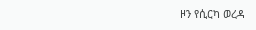ዞን የሲርካ ወረዳ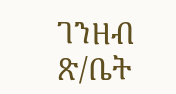ገንዘብ ጽ/ቤት